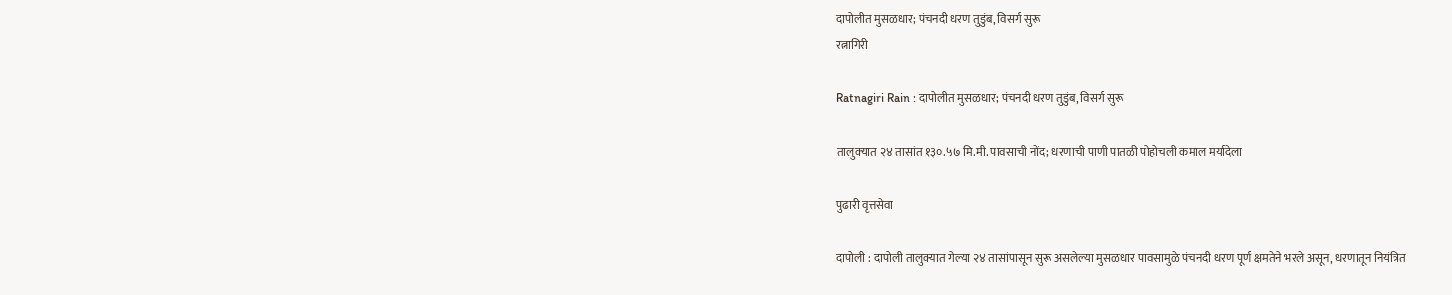दापोलीत मुसळधार; पंचनदी धरण तुडुंब, विसर्ग सुरू
रत्नागिरी

Ratnagiri Rain : दापोलीत मुसळधार; पंचनदी धरण तुडुंब, विसर्ग सुरू

तालुक्‍यात २४ तासांत १३०.५७ मि.मी. पावसाची नोंद; धरणाची पाणी पातळी पोहोचली कमाल मर्यादेला

पुढारी वृत्तसेवा

दापोली : दापोली तालुक्यात गेल्या २४ तासांपासून सुरू असलेल्या मुसळधार पावसामुळे पंचनदी धरण पूर्ण क्षमतेने भरले असून, धरणातून नियंत्रित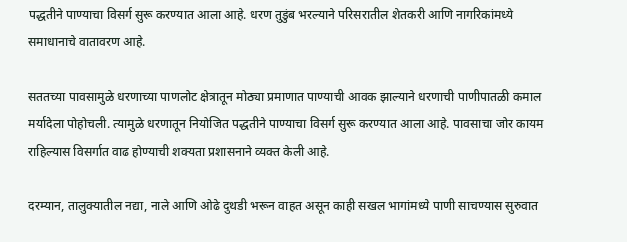पद्धतीने पाण्याचा विसर्ग सुरू करण्यात आला आहे. धरण तुडुंब भरल्याने परिसरातील शेतकरी आणि नागरिकांमध्ये समाधानाचे वातावरण आहे.

सततच्या पावसामुळे धरणाच्या पाणलोट क्षेत्रातून मोठ्या प्रमाणात पाण्याची आवक झाल्याने धरणाची पाणीपातळी कमाल मर्यादेला पोहोचली. त्यामुळे धरणातून नियोजित पद्धतीने पाण्याचा विसर्ग सुरू करण्यात आला आहे. पावसाचा जोर कायम राहिल्यास विसर्गात वाढ होण्याची शक्यता प्रशासनाने व्यक्त केली आहे.

दरम्यान, तालुक्यातील नद्या, नाले आणि ओढे दुथडी भरून वाहत असून काही सखल भागांमध्ये पाणी साचण्यास सुरुवात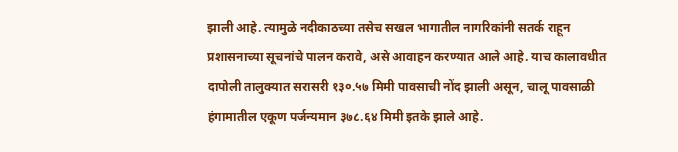झाली आहे. त्यामुळे नदीकाठच्या तसेच सखल भागातील नागरिकांनी सतर्क राहून प्रशासनाच्या सूचनांचे पालन करावे, असे आवाहन करण्यात आले आहे. याच कालावधीत दापोली तालुक्यात सरासरी १३०.५७ मिमी पावसाची नोंद झाली असून, चालू पावसाळी हंगामातील एकूण पर्जन्यमान ३७८.६४ मिमी इतके झाले आहे.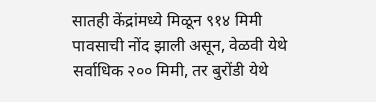सातही केंद्रांमध्ये मिळून ९१४ मिमी पावसाची नोंद झाली असून, वेळवी येथे सर्वाधिक २०० मिमी, तर बुरोंडी येथे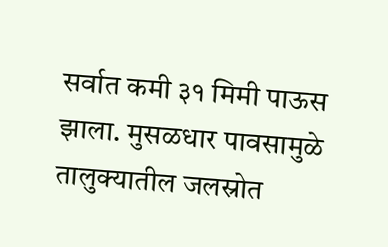सर्वात कमी ३१ मिमी पाऊस झाला. मुसळधार पावसामुळे तालुक्यातील जलस्रोत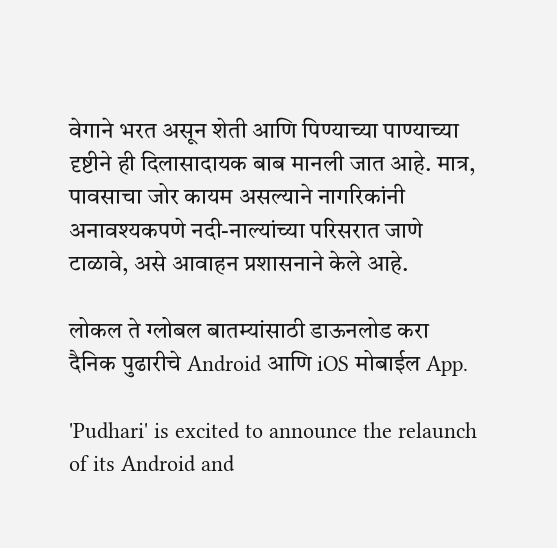वेगाने भरत असून शेती आणि पिण्याच्या पाण्याच्या दृष्टीने ही दिलासादायक बाब मानली जात आहे. मात्र, पावसाचा जोर कायम असल्याने नागरिकांनी अनावश्यकपणे नदी-नाल्यांच्या परिसरात जाणे टाळावे, असे आवाहन प्रशासनाने केले आहे.

लोकल ते ग्लोबल बातम्यांसाठी डाऊनलोड करा दैनिक पुढारीचे Android आणि iOS मोबाईल App.

'Pudhari' is excited to announce the relaunch of its Android and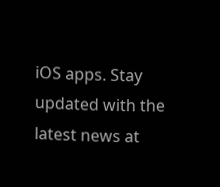iOS apps. Stay updated with the latest news at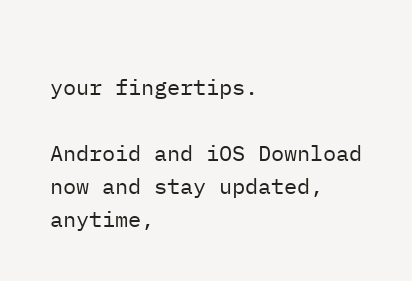your fingertips.

Android and iOS Download now and stay updated, anytime,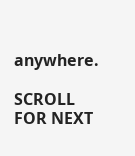anywhere.

SCROLL FOR NEXT